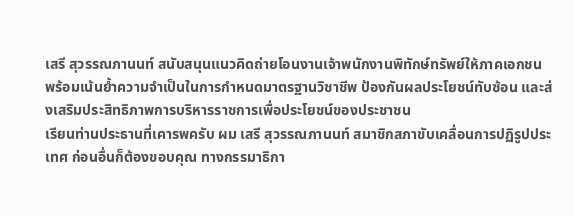เสรี สุวรรณภานนท์ สนับสนุนแนวคิดถ่ายโอนงานเจ้าพนักงานพิทักษ์ทรัพย์ให้ภาคเอกชน พร้อมเน้นย้ำความจำเป็นในการกำหนดมาตรฐานวิชาชีพ ป้องกันผลประโยชน์ทับซ้อน และส่งเสริมประสิทธิภาพการบริหารราชการเพื่อประโยชน์ของประชาชน
เรียนท่านประธานที่เคารพครับ ผม เสรี สุวรรณภานนท์ สมาชิกสภาขับเคลื่อนการปฏิรูปประเทศ ก่อนอื่นก็ต้องขอบคุณ ทางกรรมาธิกา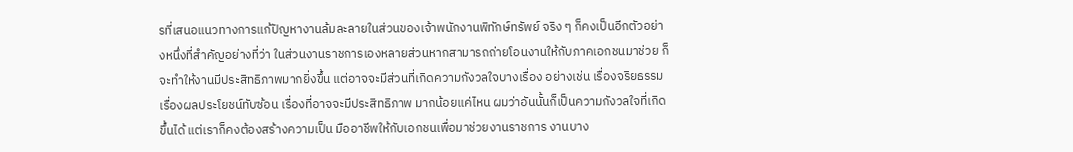รที่เสนอแนวทางการแก้ปัญหางานล้มละลายในส่วนของเจ้าพนักงานพิทักษ์ทรัพย์ จริง ๆ ก็คงเป็นอีกตัวอย่างหนึ่งที่สําคัญอย่างที่ว่า ในส่วนงานราชการเองหลายส่วนหากสามารถถ่ายโอนงานให้กับภาคเอกชนมาช่วย ก็จะทําให้งานมีประสิทธิภาพมากยิ่งขึ้น แต่อาจจะมีส่วนที่เกิดความกังวลใจบางเรื่อง อย่างเช่น เรื่องจริยธรรม เรื่องผลประโยชน์ทับซ้อน เรื่องที่อาจจะมีประสิทธิภาพ มากน้อยแค่ไหน ผมว่าอันนั้นก็เป็นความกังวลใจที่เกิดขึ้นได้ แต่เราก็คงต้องสร้างความเป็น มืออาชีพให้กับเอกชนเพื่อมาช่วยงานราชการ งานบาง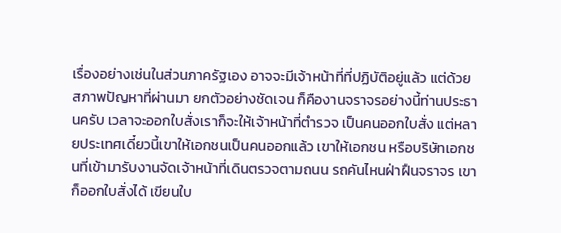เรื่องอย่างเช่นในส่วนภาครัฐเอง อาจจะมีเจ้าหน้าที่ที่ปฏิบัติอยู่แล้ว แต่ด้วยสภาพปัญหาที่ผ่านมา ยกตัวอย่างชัดเจน ก็คืองานจราจรอย่างนี้ท่านประธานครับ เวลาจะออกใบสั่งเราก็จะให้เจ้าหน้าที่ตํารวจ เป็นคนออกใบสั่ง แต่หลายประเทศเดี๋ยวนี้เขาให้เอกชนเป็นคนออกแล้ว เขาให้เอกชน หรือบริษัทเอกชนที่เข้ามารับงานจัดเจ้าหน้าที่เดินตรวจตามถนน รถคันไหนฝ่าฝืนจราจร เขาก็ออกใบสั่งได้ เขียนใบ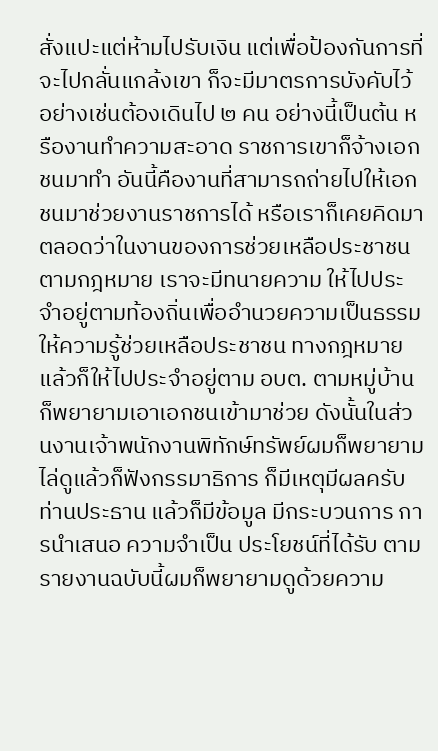สั่งแปะแต่ห้ามไปรับเงิน แต่เพื่อป้องกันการที่จะไปกลั่นแกล้งเขา ก็จะมีมาตรการบังคับไว้ อย่างเช่นต้องเดินไป ๒ คน อย่างนี้เป็นต้น หรืองานทําความสะอาด ราชการเขาก็จ้างเอกชนมาทํา อันนี้คืองานที่สามารถถ่ายไปให้เอกชนมาช่วยงานราชการได้ หรือเราก็เคยคิดมาตลอดว่าในงานของการช่วยเหลือประชาชนตามกฎหมาย เราจะมีทนายความ ให้ไปประจําอยู่ตามท้องถิ่นเพื่ออํานวยความเป็นธรรมให้ความรู้ช่วยเหลือประชาชน ทางกฎหมาย แล้วก็ให้ไปประจําอยู่ตาม อบต. ตามหมู่บ้าน ก็พยายามเอาเอกชนเข้ามาช่วย ดังนั้นในส่วนงานเจ้าพนักงานพิทักษ์ทรัพย์ผมก็พยายามไล่ดูแล้วก็ฟังกรรมาธิการ ก็มีเหตุมีผลครับท่านประธาน แล้วก็มีข้อมูล มีกระบวนการ การนําเสนอ ความจําเป็น ประโยชน์ที่ได้รับ ตามรายงานฉบับนี้ผมก็พยายามดูด้วยความ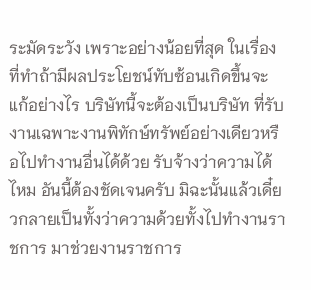ระมัดระวัง เพราะอย่างน้อยที่สุด ในเรื่องที่ทําถ้ามีผลประโยชน์ทับซ้อนเกิดขึ้นจะแก้อย่างไร บริษัทนี้จะต้องเป็นบริษัท ที่รับงานเฉพาะงานพิทักษ์ทรัพย์อย่างเดียวหรือไปทํางานอื่นได้ด้วย รับจ้างว่าความได้ไหม อันนี้ต้องชัดเจนครับ มิฉะนั้นแล้วเดี๋ยวกลายเป็นทั้งว่าความด้วยทั้งไปทํางานราชการ มาช่วยงานราชการ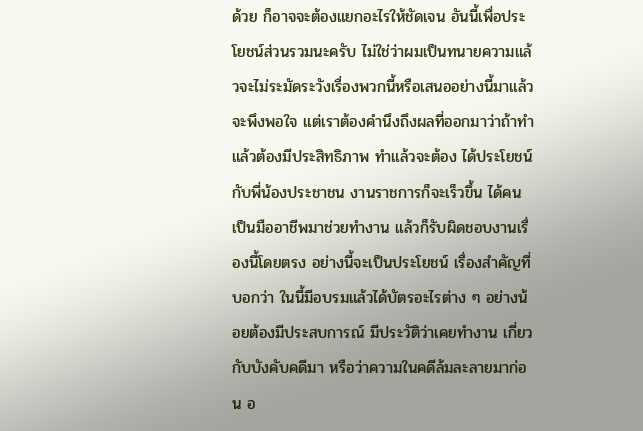ด้วย ก็อาจจะต้องแยกอะไรให้ชัดเจน อันนี้เพื่อประโยชน์ส่วนรวมนะครับ ไม่ใช่ว่าผมเป็นทนายความแล้วจะไม่ระมัดระวังเรื่องพวกนี้หรือเสนออย่างนี้มาแล้ว จะพึงพอใจ แต่เราต้องคํานึงถึงผลที่ออกมาว่าถ้าทําแล้วต้องมีประสิทธิภาพ ทําแล้วจะต้อง ได้ประโยชน์กับพี่น้องประชาชน งานราชการก็จะเร็วขึ้น ได้คนเป็นมืออาชีพมาช่วยทํางาน แล้วก็รับผิดชอบงานเรื่องนี้โดยตรง อย่างนี้จะเป็นประโยชน์ เรื่องสําคัญที่บอกว่า ในนี้มีอบรมแล้วได้บัตรอะไรต่าง ๆ อย่างน้อยต้องมีประสบการณ์ มีประวัติว่าเคยทํางาน เกี่ยวกับบังคับคดีมา หรือว่าความในคดีล้มละลายมาก่อน อ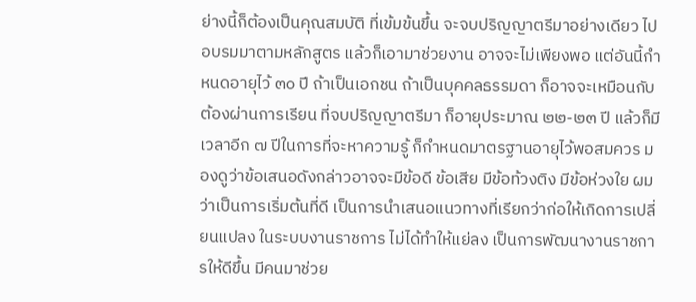ย่างนี้ก็ต้องเป็นคุณสมบัติ ที่เข้มข้นขึ้น จะจบปริญญาตรีมาอย่างเดียว ไปอบรมมาตามหลักสูตร แล้วก็เอามาช่วยงาน อาจจะไม่เพียงพอ แต่อันนี้กําหนดอายุไว้ ๓๐ ปี ถ้าเป็นเอกชน ถ้าเป็นบุคคลธรรมดา ก็อาจจะเหมือนกับต้องผ่านการเรียน ที่จบปริญญาตรีมา ก็อายุประมาณ ๒๒-๒๓ ปี แล้วก็มีเวลาอีก ๗ ปีในการที่จะหาความรู้ ก็กําหนดมาตรฐานอายุไว้พอสมควร มองดูว่าข้อเสนอดังกล่าวอาจจะมีข้อดี ข้อเสีย มีข้อท้วงติง มีข้อห่วงใย ผมว่าเป็นการเริ่มต้นที่ดี เป็นการนําเสนอแนวทางที่เรียกว่าก่อให้เกิดการเปลี่ยนแปลง ในระบบงานราชการ ไม่ได้ทําให้แย่ลง เป็นการพัฒนางานราชการให้ดีขึ้น มีคนมาช่วย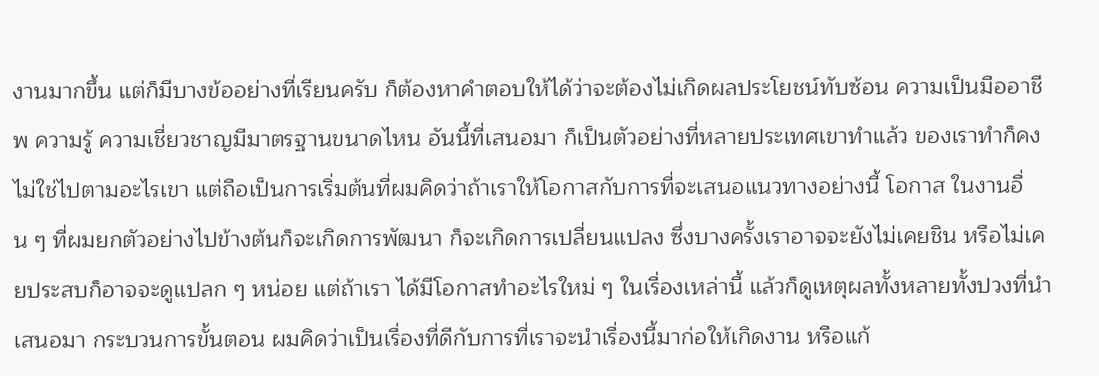งานมากขึ้น แต่ก็มีบางข้ออย่างที่เรียนครับ ก็ต้องหาคําตอบให้ได้ว่าจะต้องไม่เกิดผลประโยชน์ทับซ้อน ความเป็นมืออาชีพ ความรู้ ความเชี่ยวชาญมีมาตรฐานขนาดไหน อันนี้ที่เสนอมา ก็เป็นตัวอย่างที่หลายประเทศเขาทําแล้ว ของเราทําก็คงไม่ใช่ไปตามอะไรเขา แต่ถือเป็นการเริ่มต้นที่ผมคิดว่าถ้าเราให้โอกาสกับการที่จะเสนอแนวทางอย่างนี้ โอกาส ในงานอื่น ๆ ที่ผมยกตัวอย่างไปข้างต้นก็จะเกิดการพัฒนา ก็จะเกิดการเปลี่ยนแปลง ซึ่งบางครั้งเราอาจจะยังไม่เคยชิน หรือไม่เคยประสบก็อาจจะดูแปลก ๆ หน่อย แต่ถ้าเรา ได้มีโอกาสทําอะไรใหม่ ๆ ในเรื่องเหล่านี้ แล้วก็ดูเหตุผลทั้งหลายทั้งปวงที่นําเสนอมา กระบวนการขั้นตอน ผมคิดว่าเป็นเรื่องที่ดีกับการที่เราจะนําเรื่องนี้มาก่อให้เกิดงาน หรือแก้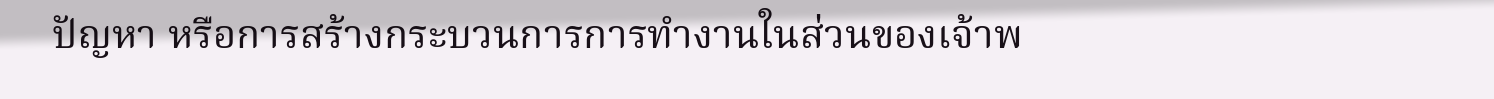ปัญหา หรือการสร้างกระบวนการการทํางานในส่วนของเจ้าพ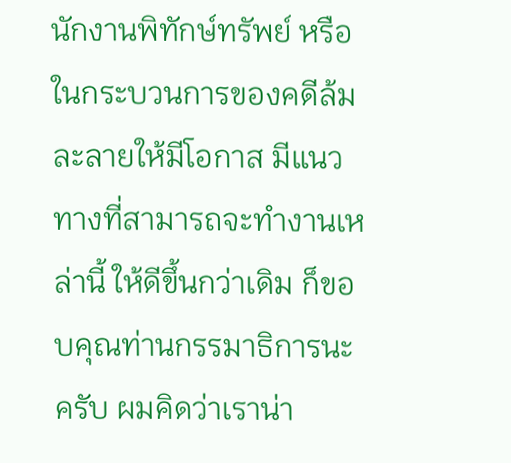นักงานพิทักษ์ทรัพย์ หรือในกระบวนการของคดีล้มละลายให้มีโอกาส มีแนวทางที่สามารถจะทํางานเหล่านี้ ให้ดีขึ้นกว่าเดิม ก็ขอบคุณท่านกรรมาธิการนะครับ ผมคิดว่าเราน่า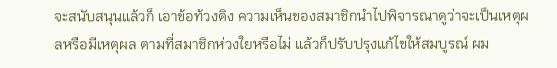จะสนับสนุนแล้วก็ เอาข้อท้วงติง ความเห็นของสมาชิกนําไปพิจารณาดูว่าจะเป็นเหตุผลหรือมีเหตุผล ตามที่สมาชิกห่วงใยหรือไม่ แล้วก็ปรับปรุงแก้ไขให้สมบูรณ์ ผม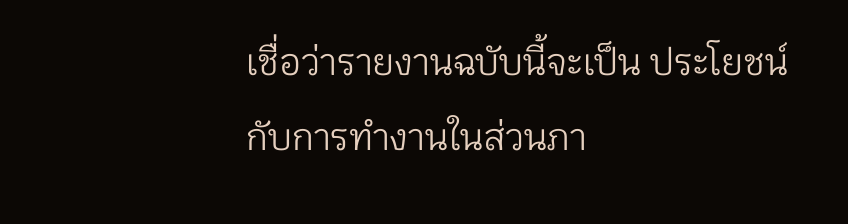เชื่อว่ารายงานฉบับนี้จะเป็น ประโยชน์กับการทํางานในส่วนภา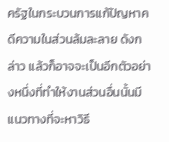ครัฐในกระบวนการแก้ปัญหาคดีความในส่วนล้มละลาย ดังกล่าว แล้วก็อาจจะเป็นอีกตัวอย่างหนึ่งที่ทําให้งานส่วนอื่นนั้นมีแนวทางที่จะหาวิธี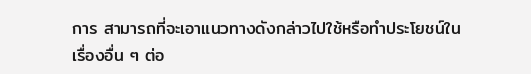การ สามารถที่จะเอาแนวทางดังกล่าวไปใช้หรือทําประโยชน์ในเรื่องอื่น ๆ ต่อ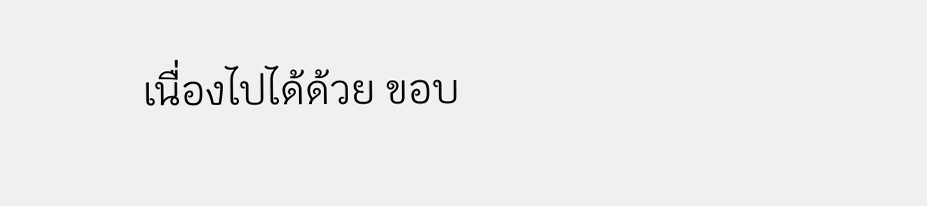เนื่องไปได้ด้วย ขอบ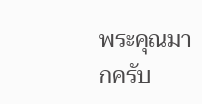พระคุณมากครับ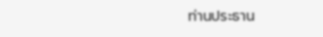ท่านประธาน